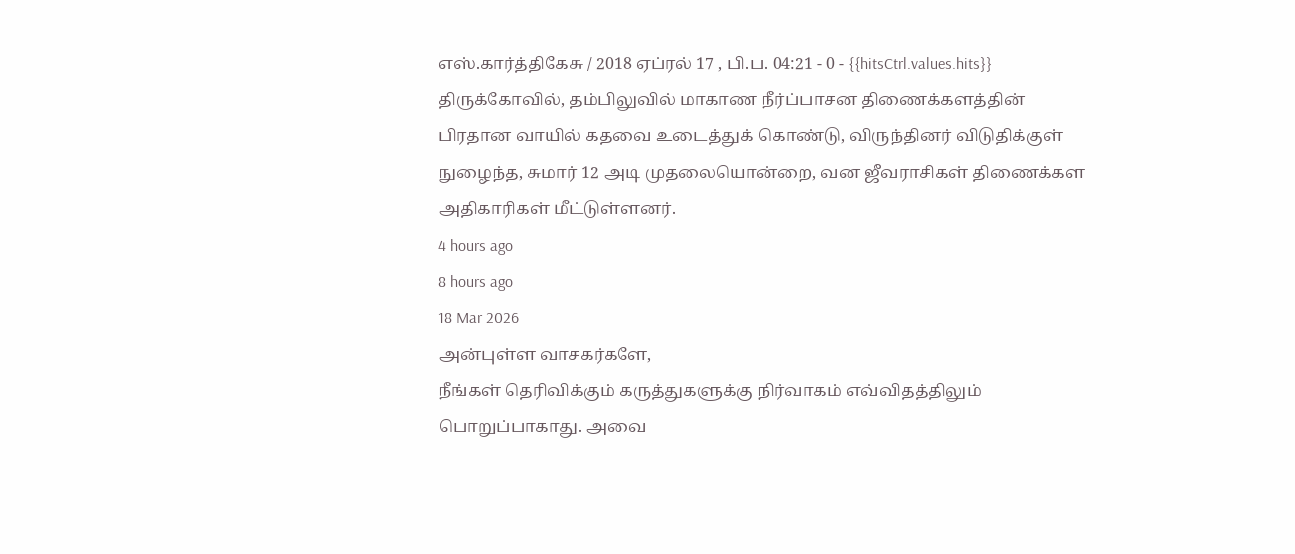எஸ்.கார்த்திகேசு / 2018 ஏப்ரல் 17 , பி.ப. 04:21 - 0 - {{hitsCtrl.values.hits}}
திருக்கோவில், தம்பிலுவில் மாகாண நீர்ப்பாசன திணைக்களத்தின் பிரதான வாயில் கதவை உடைத்துக் கொண்டு, விருந்தினர் விடுதிக்குள் நுழைந்த, சுமார் 12 அடி முதலையொன்றை, வன ஜீவராசிகள் திணைக்கள அதிகாரிகள் மீட்டுள்ளனர்.
4 hours ago
8 hours ago
18 Mar 2026
அன்புள்ள வாசகர்களே,
நீங்கள் தெரிவிக்கும் கருத்துகளுக்கு நிர்வாகம் எவ்விதத்திலும் பொறுப்பாகாது. அவை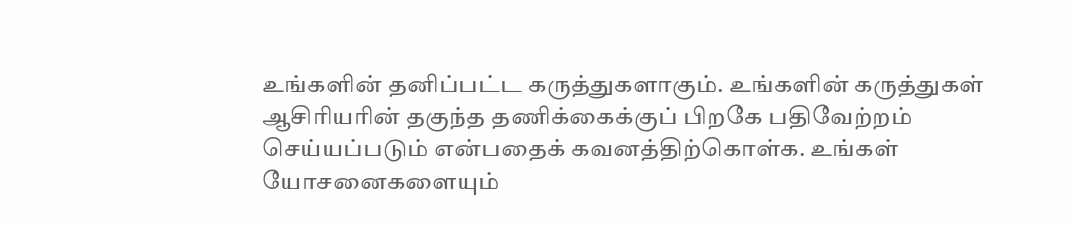உங்களின் தனிப்பட்ட கருத்துகளாகும். உங்களின் கருத்துகள் ஆசிரியரின் தகுந்த தணிக்கைக்குப் பிறகே பதிவேற்றம் செய்யப்படும் என்பதைக் கவனத்திற்கொள்க. உங்கள் யோசனைகளையும்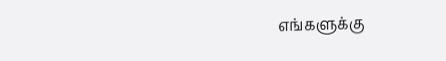எங்களுக்கு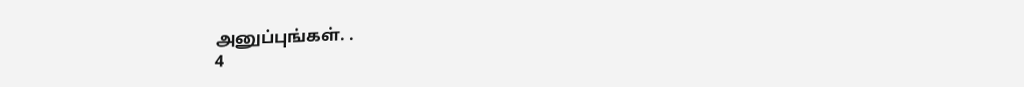அனுப்புங்கள். .
4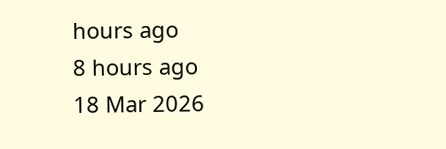hours ago
8 hours ago
18 Mar 2026